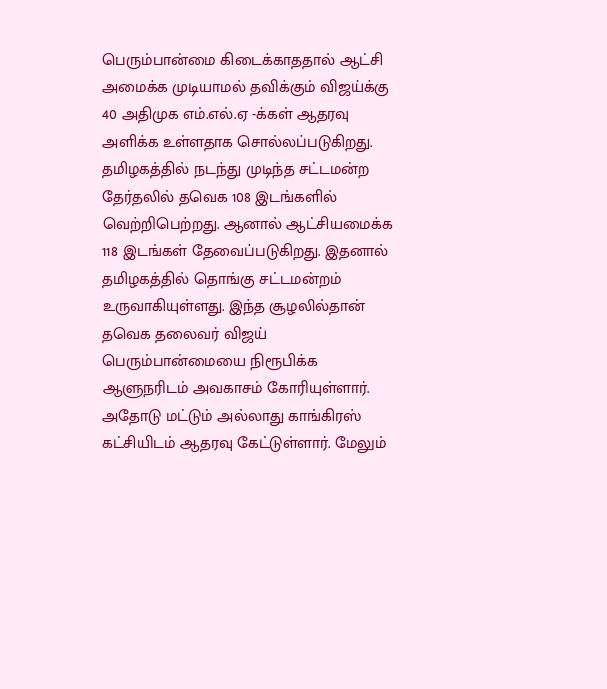பெரும்பான்மை கிடைக்காததால் ஆட்சி அமைக்க முடியாமல் தவிக்கும் விஜய்க்கு 40 அதிமுக எம்.எல்.ஏ -க்கள் ஆதரவு அளிக்க உள்ளதாக சொல்லப்படுகிறது.
தமிழகத்தில் நடந்து முடிந்த சட்டமன்ற தேர்தலில் தவெக 108 இடங்களில் வெற்றிபெற்றது. ஆனால் ஆட்சியமைக்க 118 இடங்கள் தேவைப்படுகிறது. இதனால் தமிழகத்தில் தொங்கு சட்டமன்றம் உருவாகியுள்ளது. இந்த சூழலில்தான் தவெக தலைவர் விஜய் பெரும்பான்மையை நிரூபிக்க ஆளுநரிடம் அவகாசம் கோரியுள்ளார். அதோடு மட்டும் அல்லாது காங்கிரஸ் கட்சியிடம் ஆதரவு கேட்டுள்ளார். மேலும்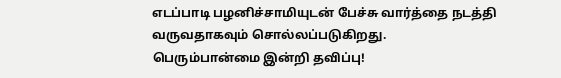எடப்பாடி பழனிச்சாமியுடன் பேச்சு வார்த்தை நடத்தி வருவதாகவும் சொல்லப்படுகிறது.
பெரும்பான்மை இன்றி தவிப்பு!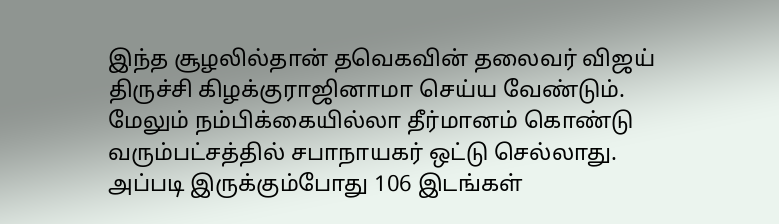இந்த சூழலில்தான் தவெகவின் தலைவர் விஜய் திருச்சி கிழக்குராஜினாமா செய்ய வேண்டும். மேலும் நம்பிக்கையில்லா தீர்மானம் கொண்டு வரும்பட்சத்தில் சபாநாயகர் ஒட்டு செல்லாது. அப்படி இருக்கும்போது 106 இடங்கள்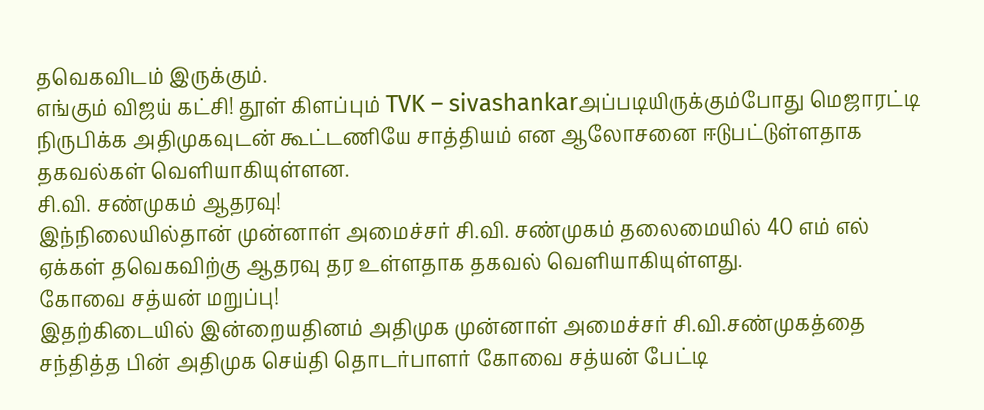தவெகவிடம் இருக்கும்.
எங்கும் விஜய் கட்சி! தூள் கிளப்பும் TVK – sivashankarஅப்படியிருக்கும்போது மெஜாரட்டி நிருபிக்க அதிமுகவுடன் கூட்டணியே சாத்தியம் என ஆலோசனை ஈடுபட்டுள்ளதாக தகவல்கள் வெளியாகியுள்ளன.
சி.வி. சண்முகம் ஆதரவு!
இந்நிலையில்தான் முன்னாள் அமைச்சர் சி.வி. சண்முகம் தலைமையில் 40 எம் எல் ஏக்கள் தவெகவிற்கு ஆதரவு தர உள்ளதாக தகவல் வெளியாகியுள்ளது.
கோவை சத்யன் மறுப்பு!
இதற்கிடையில் இன்றையதினம் அதிமுக முன்னாள் அமைச்சர் சி.வி.சண்முகத்தை சந்தித்த பின் அதிமுக செய்தி தொடர்பாளர் கோவை சத்யன் பேட்டி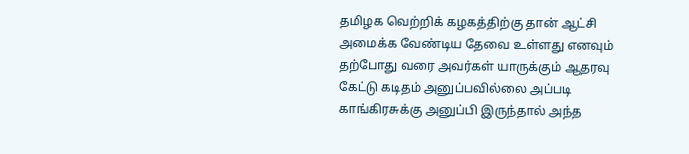தமிழக வெற்றிக் கழகத்திற்கு தான் ஆட்சி அமைக்க வேண்டிய தேவை உள்ளது எனவும் தற்போது வரை அவர்கள் யாருக்கும் ஆதரவு கேட்டு கடிதம் அனுப்பவில்லை அப்படி காங்கிரசுக்கு அனுப்பி இருந்தால் அந்த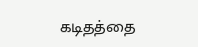கடிதத்தை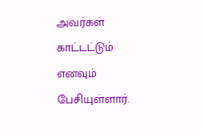அவர்கள் காட்டட்டும் எனவும் பேசியுள்ளார்.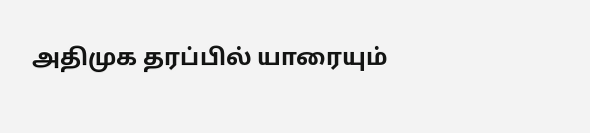அதிமுக தரப்பில் யாரையும்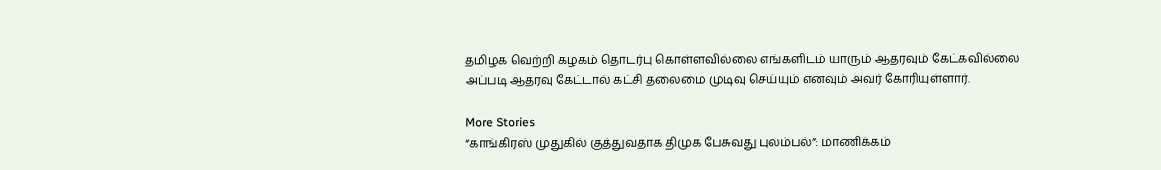தமிழக வெற்றி கழகம் தொடர்பு கொள்ளவில்லை எங்களிடம் யாரும் ஆதரவும் கேட்கவில்லை அப்படி ஆதரவு கேட்டால் கட்சி தலைமை முடிவு செய்யும் எனவும் அவர் கோரியுள்ளார்.

More Stories
“காங்கிரஸ் முதுகில் குத்துவதாக திமுக பேசுவது புலம்பல்”: மாணிக்கம்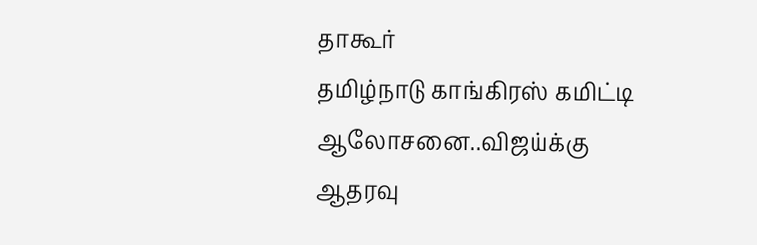தாகூர்
தமிழ்நாடு காங்கிரஸ் கமிட்டி ஆலோசனை..விஜய்க்கு ஆதரவு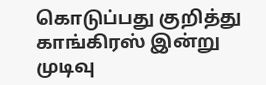கொடுப்பது குறித்து காங்கிரஸ் இன்று முடிவு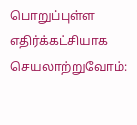பொறுப்புள்ள எதிர்க்கட்சியாக செயலாற்றுவோம்: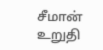சீமான் உறுதி